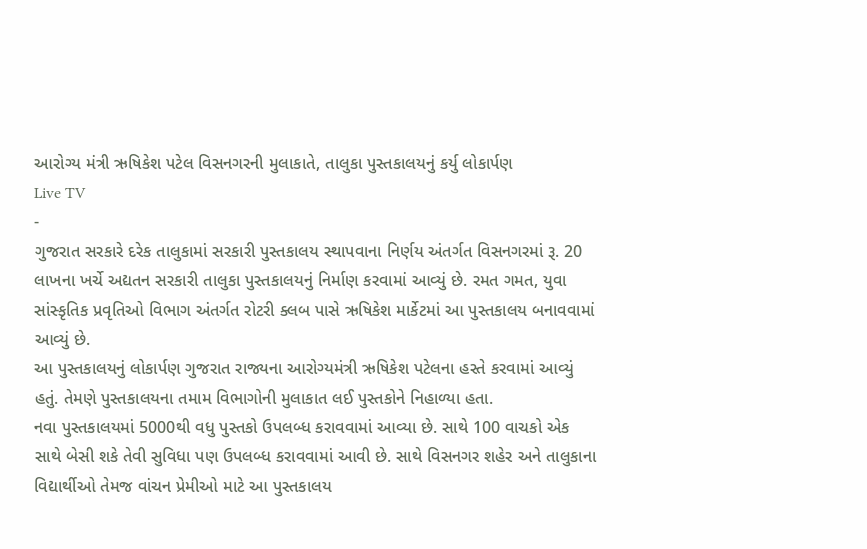આરોગ્ય મંત્રી ઋષિકેશ પટેલ વિસનગરની મુલાકાતે, તાલુકા પુસ્તકાલયનું કર્યુ લોકાર્પણ
Live TV
-
ગુજરાત સરકારે દરેક તાલુકામાં સરકારી પુસ્તકાલય સ્થાપવાના નિર્ણય અંતર્ગત વિસનગરમાં રૂ. 20 લાખના ખર્ચે અદ્યતન સરકારી તાલુકા પુસ્તકાલયનું નિર્માણ કરવામાં આવ્યું છે. રમત ગમત, યુવા સાંસ્કૃતિક પ્રવૃતિઓ વિભાગ અંતર્ગત રોટરી ક્લબ પાસે ઋષિકેશ માર્કેટમાં આ પુસ્તકાલય બનાવવામાં આવ્યું છે.
આ પુસ્તકાલયનું લોકાર્પણ ગુજરાત રાજ્યના આરોગ્યમંત્રી ઋષિકેશ પટેલના હસ્તે કરવામાં આવ્યું હતું. તેમણે પુસ્તકાલયના તમામ વિભાગોની મુલાકાત લઈ પુસ્તકોને નિહાળ્યા હતા.
નવા પુસ્તકાલયમાં 5000થી વધુ પુસ્તકો ઉપલબ્ધ કરાવવામાં આવ્યા છે. સાથે 100 વાચકો એક સાથે બેસી શકે તેવી સુવિધા પણ ઉપલબ્ધ કરાવવામાં આવી છે. સાથે વિસનગર શહેર અને તાલુકાના વિદ્યાર્થીઓ તેમજ વાંચન પ્રેમીઓ માટે આ પુસ્તકાલય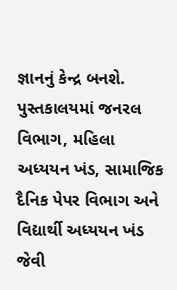જ્ઞાનનું કેન્દ્ર બનશે.
પુસ્તકાલયમાં જનરલ વિભાગ, મહિલા અધ્યયન ખંડ, સામાજિક દૈનિક પેપર વિભાગ અને વિદ્યાર્થી અધ્યયન ખંડ જેવી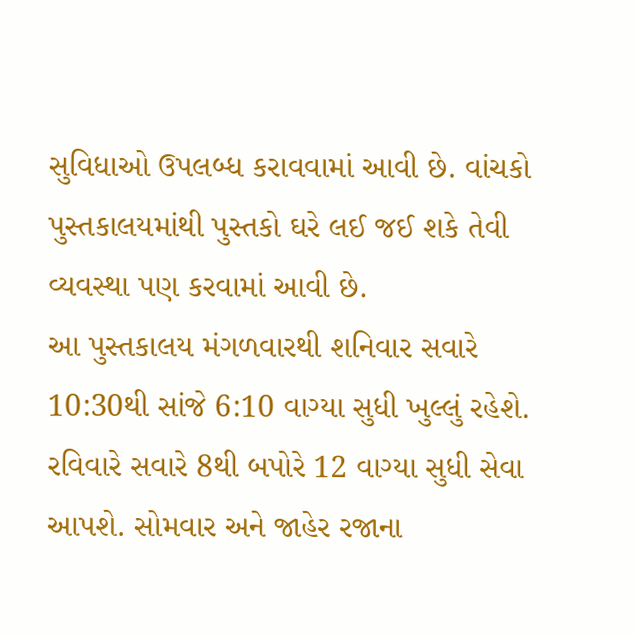સુવિધાઓ ઉપલબ્ધ કરાવવામાં આવી છે. વાંચકો પુસ્તકાલયમાંથી પુસ્તકો ઘરે લઈ જઈ શકે તેવી વ્યવસ્થા પણ કરવામાં આવી છે.
આ પુસ્તકાલય મંગળવારથી શનિવાર સવારે 10:30થી સાંજે 6:10 વાગ્યા સુધી ખુલ્લું રહેશે. રવિવારે સવારે 8થી બપોરે 12 વાગ્યા સુધી સેવા આપશે. સોમવાર અને જાહેર રજાના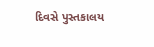દિવસે પુસ્તકાલય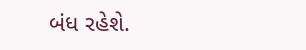બંધ રહેશે.